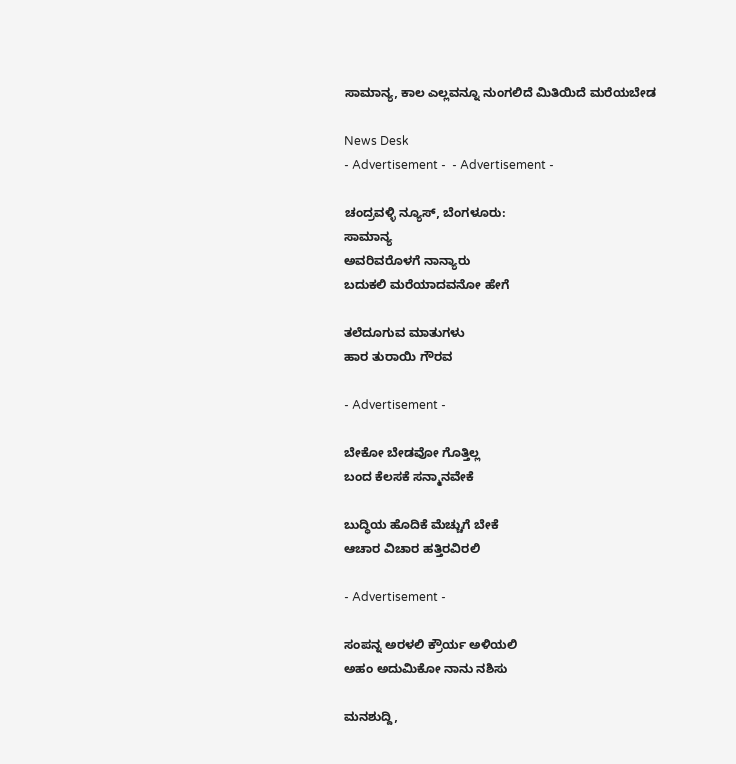ಸಾಮಾನ್ಯ, ಕಾಲ ಎಲ್ಲವನ್ನೂ ನುಂಗಲಿದೆ ಮಿತಿಯಿದೆ ಮರೆಯಬೇಡ

News Desk
- Advertisement -  - Advertisement -

ಚಂದ್ರವಳ್ಳಿ ನ್ಯೂಸ್, ಬೆಂಗಳೂರು:
ಸಾಮಾನ್ಯ
ಅವರಿವರೊಳಗೆ ನಾನ್ಯಾರು
ಬದುಕಲಿ ಮರೆಯಾದವನೋ ಹೇಗೆ

ತಲೆದೂಗುವ ಮಾತುಗಳು
ಹಾರ ತುರಾಯಿ ಗೌರವ

- Advertisement -

ಬೇಕೋ ಬೇಡವೋ ಗೊತ್ತಿಲ್ಲ
ಬಂದ ಕೆಲಸಕೆ ಸನ್ಮಾನವೇಕೆ

ಬುದ್ಧಿಯ ಹೊದಿಕೆ ಮೆಚ್ಚುಗೆ ಬೇಕೆ
ಆಚಾರ ವಿಚಾರ ಹತ್ತಿರವಿರಲಿ

- Advertisement -

ಸಂಪನ್ನ ಅರಳಲಿ ಕ್ರೌರ್ಯ ಅಳಿಯಲಿ
ಅಹಂ ಅದುಮಿಕೋ ನಾನು ನಶಿಸು

ಮನಶುದ್ದಿ,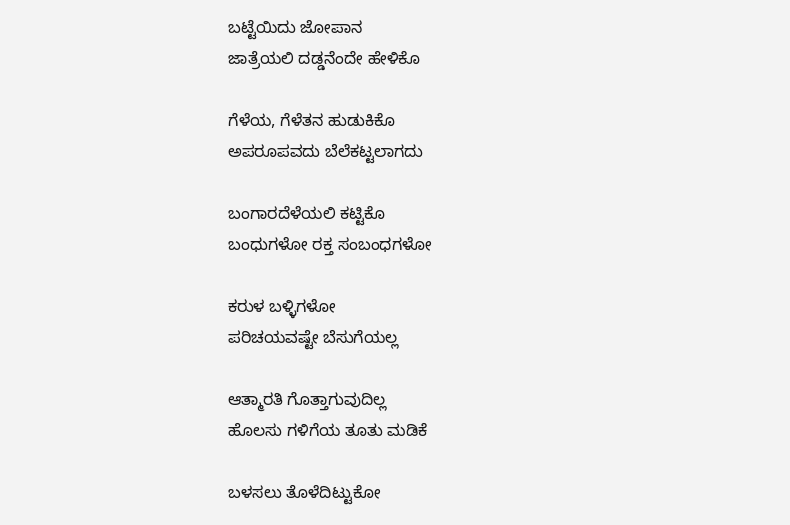ಬಟ್ಟೆಯಿದು ಜೋಪಾನ
ಜಾತ್ರೆಯಲಿ ದಡ್ಡನೆಂದೇ ಹೇಳಿಕೊ

ಗೆಳೆಯ, ಗೆಳೆತನ ಹುಡುಕಿಕೊ
ಅಪರೂಪವದು ಬೆಲೆಕಟ್ಟಲಾಗದು

ಬಂಗಾರದೆಳೆಯಲಿ ಕಟ್ಟಿಕೊ
ಬಂಧುಗಳೋ ರಕ್ತ ಸಂಬಂಧಗಳೋ

ಕರುಳ ಬಳ್ಳಿಗಳೋ
ಪರಿಚಯವಷ್ಟೇ ಬೆಸುಗೆಯಲ್ಲ

ಆತ್ಮಾರತಿ ಗೊತ್ತಾಗುವುದಿಲ್ಲ
ಹೊಲಸು ಗಳಿಗೆಯ ತೂತು ಮಡಿಕೆ

ಬಳಸಲು ತೊಳೆದಿಟ್ಟುಕೋ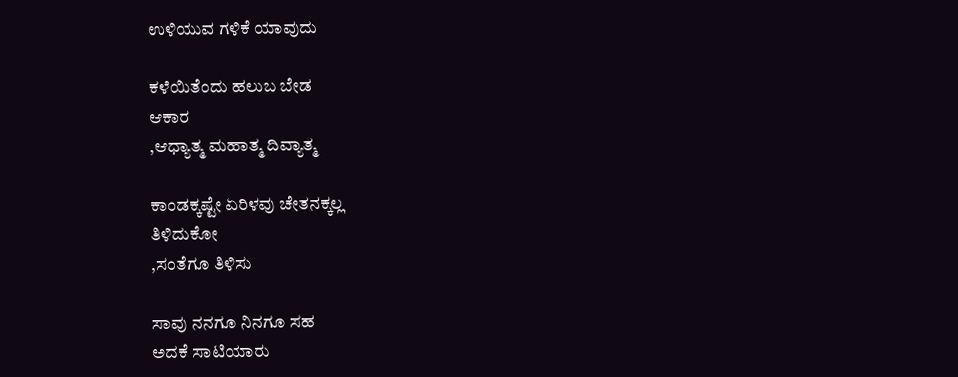ಉಳಿಯುವ ಗಳಿಕೆ ಯಾವುದು

ಕಳೆಯಿತೆಂದು ಹಲುಬ ಬೇಡ
ಆಕಾರ
,ಆಧ್ಯಾತ್ಮ ಮಹಾತ್ಮ ದಿವ್ಯಾತ್ಮ

ಕಾಂಡಕ್ಕಷ್ಟೇ ಏರಿಳವು ಚೇತನಕ್ಕಲ್ಲ
ತಿಳಿದುಕೋ
,ಸಂತೆಗೂ ತಿಳಿಸು

ಸಾವು ನನಗೂ ನಿನಗೂ ಸಹ
ಅದಕೆ ಸಾಟಿಯಾರು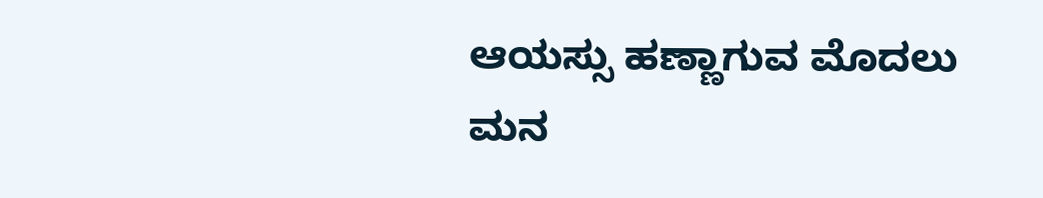ಆಯಸ್ಸು ಹಣ್ಣಾಗುವ ಮೊದಲು
ಮನ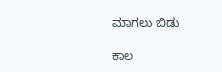ಮಾಗಲು ಬಿಡು

ಕಾಲ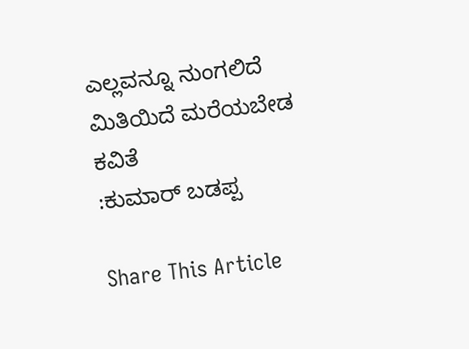ಎಲ್ಲವನ್ನೂ ನುಂಗಲಿದೆ
ಮಿತಿಯಿದೆ ಮರೆಯಬೇಡ
ಕವಿತೆ
:ಕುಮಾರ್ ಬಡಪ್ಪ

Share This Article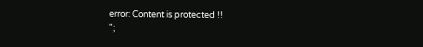error: Content is protected !!
";